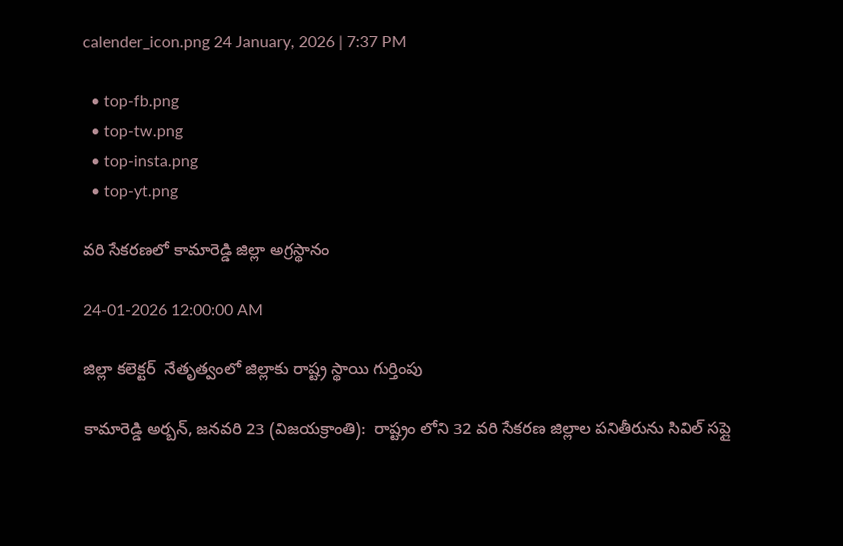calender_icon.png 24 January, 2026 | 7:37 PM

  • top-fb.png
  • top-tw.png
  • top-insta.png
  • top-yt.png

వరి సేకరణలో కామారెడ్డి జిల్లా అగ్రస్థానం

24-01-2026 12:00:00 AM

జిల్లా కలెక్టర్  నేతృత్వంలో జిల్లాకు రాష్ట్ర స్థాయి గుర్తింపు

కామారెడ్డి అర్బన్, జనవరి 23 (విజయక్రాంతి):  రాష్ట్రం లోని 32 వరి సేకరణ జిల్లాల పనితీరును సివిల్ సప్లై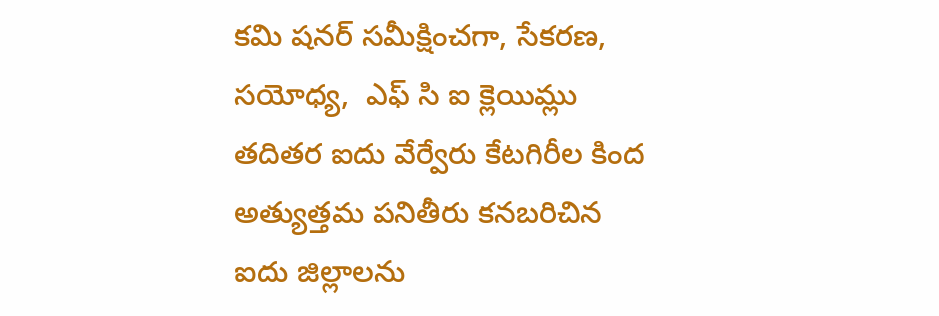కమి షనర్ సమీక్షించగా, సేకరణ, సయోధ్య,  ఎఫ్ సి ఐ క్లెయిమ్లు తదితర ఐదు వేర్వేరు కేటగిరీల కింద అత్యుత్తమ పనితీరు కనబరిచిన ఐదు జిల్లాలను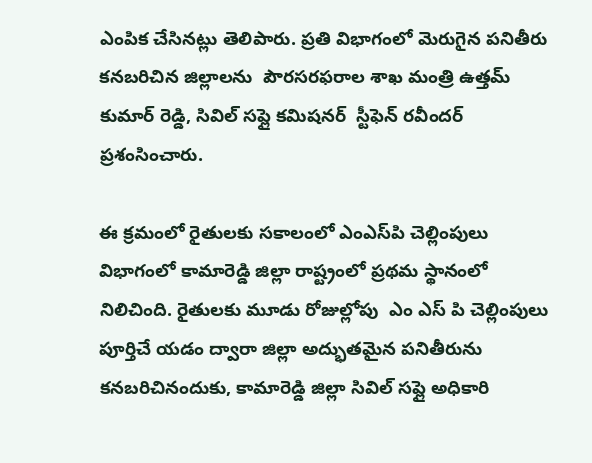ఎంపిక చేసినట్లు తెలిపారు. ప్రతి విభాగంలో మెరుగైన పనితీరు కనబరిచిన జిల్లాలను  పౌరసరఫరాల శాఖ మంత్రి ఉత్తమ్ కుమార్ రెడ్డి, సివిల్ సప్లై కమిషనర్  స్టీఫెన్ రవీందర్ ప్రశంసించారు.

ఈ క్రమంలో రైతులకు సకాలంలో ఎంఎస్‌పి చెల్లింపులు విభాగంలో కామారెడ్డి జిల్లా రాష్ట్రంలో ప్రథమ స్థానంలో నిలిచింది. రైతులకు మూడు రోజుల్లోపు  ఎం ఎస్ పి చెల్లింపులు పూర్తిచే యడం ద్వారా జిల్లా అద్భుతమైన పనితీరును కనబరిచినందుకు, కామారెడ్డి జిల్లా సివిల్ సప్లై అధికారి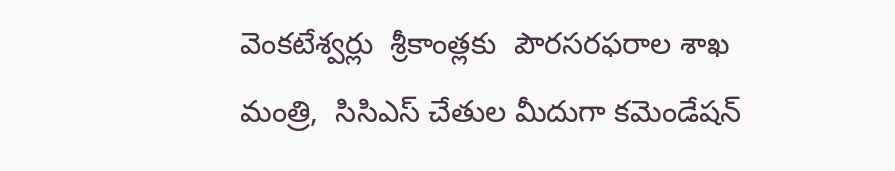వెంకటేశ్వర్లు  శ్రీకాంత్లకు  పౌరసరఫరాల శాఖ మంత్రి,  సిసిఎస్ చేతుల మీదుగా కమెండేషన్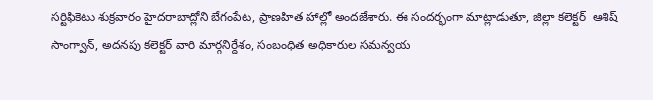సర్టిఫికెటు శుక్రవారం హైదరాబాద్లోని బేగంపేట, ప్రాణహిత హాల్లో అందజేశారు. ఈ సందర్భంగా మాట్లాడుతూ, జిల్లా కలెక్టర్  ఆశిష్ సాంగ్వాన్, అదనపు కలెక్టర్ వారి మార్గనిర్దేశం, సంబంధిత అధికారుల సమన్వయ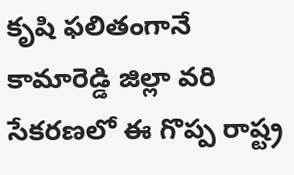కృషి ఫలితంగానే కామారెడ్డి జిల్లా వరి సేకరణలో ఈ గొప్ప రాష్ట్ర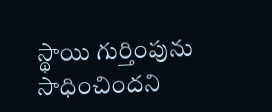స్థాయి గుర్తింపును సాధించిందని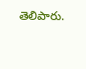తెలిపారు.